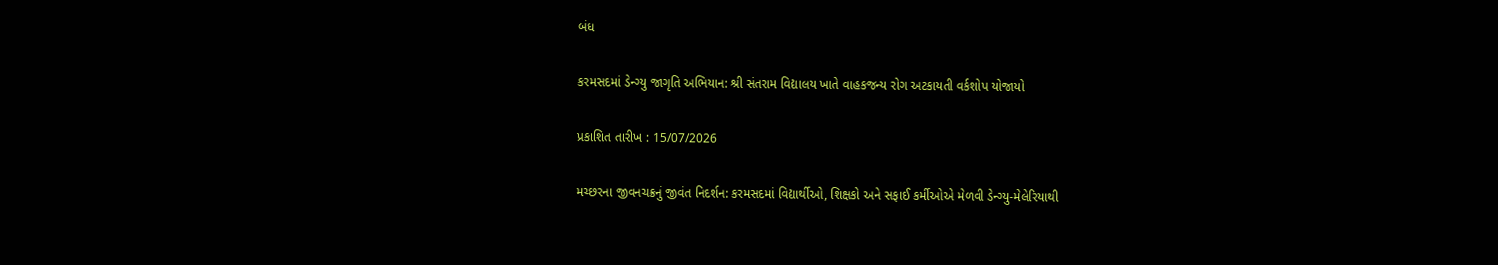બંધ

કરમસદમાં ડેન્ગ્યુ જાગૃતિ અભિયાન: શ્રી સંતરામ વિદ્યાલય ખાતે વાહકજન્ય રોગ અટકાયતી વર્કશોપ યોજાયો

પ્રકાશિત તારીખ : 15/07/2026

મચ્છરના જીવનચક્રનું જીવંત નિદર્શન: કરમસદમાં વિદ્યાર્થીઓ, શિક્ષકો અને સફાઈ કર્મીઓએ મેળવી ડેન્ગ્યુ-મેલેરિયાથી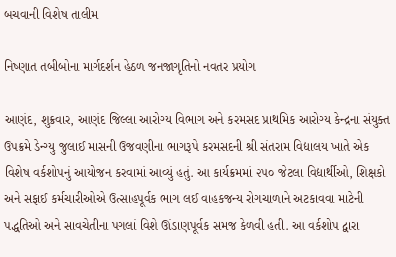બચવાની વિશેષ તાલીમ

નિષ્ણાત તબીબોના માર્ગદર્શન હેઠળ જનજાગૃતિનો નવતર પ્રયોગ

આણંદ, શુક્રવાર, આણંદ જિલ્લા આરોગ્ય વિભાગ અને કરમસદ પ્રાથમિક આરોગ્ય કેન્દ્રના સંયુક્ત ઉપક્રમે ડેન્ગ્યુ જુલાઈ માસની ઉજવણીના ભાગરૂપે કરમસદની શ્રી સંતરામ વિદ્યાલય ખાતે એક વિશેષ વર્કશોપનું આયોજન કરવામાં આવ્યું હતું. આ કાર્યક્રમમાં ૨૫૦ જેટલા વિદ્યાર્થીઓ, શિક્ષકો અને સફાઈ કર્મચારીઓએ ઉત્સાહપૂર્વક ભાગ લઈ વાહકજન્ય રોગચાળાને અટકાવવા માટેની પદ્ધતિઓ અને સાવચેતીના પગલાં વિશે ઊંડાણપૂર્વક સમજ કેળવી હતી. આ વર્કશોપ દ્વારા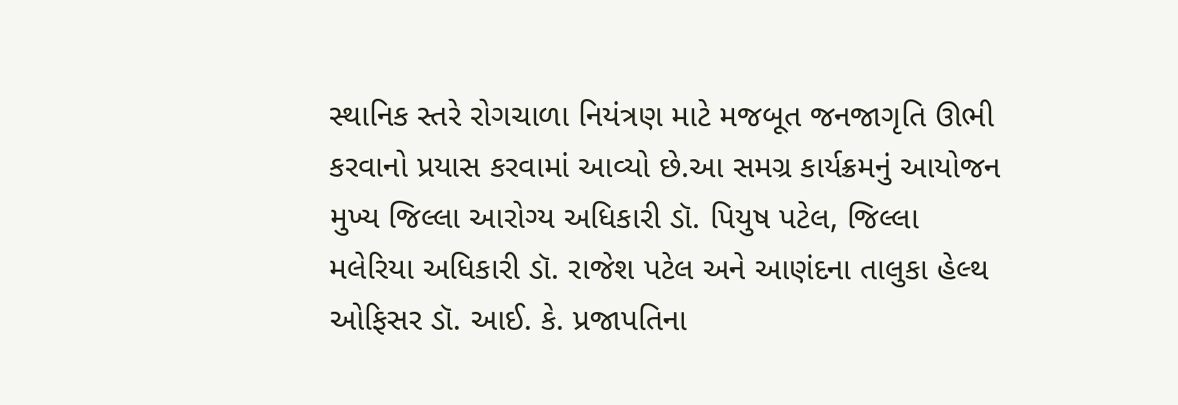સ્થાનિક સ્તરે રોગચાળા નિયંત્રણ માટે મજબૂત જનજાગૃતિ ઊભી કરવાનો પ્રયાસ કરવામાં આવ્યો છે.આ સમગ્ર કાર્યક્રમનું આયોજન મુખ્ય જિલ્લા આરોગ્ય અધિકારી ડૉ. પિયુષ પટેલ, જિલ્લા મલેરિયા અધિકારી ડૉ. રાજેશ પટેલ અને આણંદના તાલુકા હેલ્થ ઓફિસર ડૉ. આઈ. કે. પ્રજાપતિના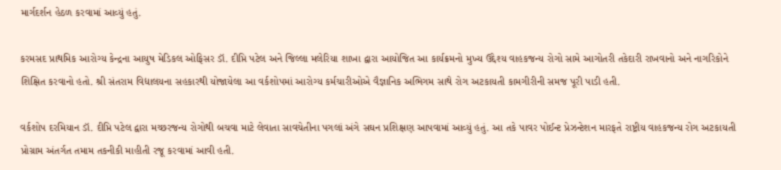માર્ગદર્શન હેઠળ કરવામાં આવ્યું હતું.

કરમસદ પ્રાથમિક આરોગ્ય કેન્દ્રના આયુષ મેડિકલ ઓફિસર ડૉ. દીપ્તિ પટેલ અને જિલ્લા મલેરિયા શાખા દ્વારા આયોજિત આ કાર્યક્રમનો મુખ્ય ઉદ્દેશ્ય વાહકજન્ય રોગો સામે આગોતરી તકેદારી રાખવાનો અને નાગરિકોને શિક્ષિત કરવાનો હતો. શ્રી સંતરામ વિદ્યાલયના સહકારથી યોજાયેલા આ વર્કશોપમાં આરોગ્ય કર્મચારીઓએ વૈજ્ઞાનિક અભિગમ સાથે રોગ અટકાયતી કામગીરીની સમજ પૂરી પાડી હતી.

વર્કશોપ દરમિયાન ડૉ. દીપ્તિ પટેલ દ્વારા મચ્છરજન્ય રોગોથી બચવા માટે લેવાતા સાવચેતીના પગલાં અંગે સઘન પ્રશિક્ષણ આપવામાં આવ્યું હતું. આ તકે પાવર પોઈન્ટ પ્રેઝન્ટેશન મારફતે રાષ્ટ્રીય વાહકજન્ય રોગ અટકાયતી પ્રોગ્રામ અંતર્ગત તમામ તકનીકી માહીતી રજૂ કરવામાં આવી હતી.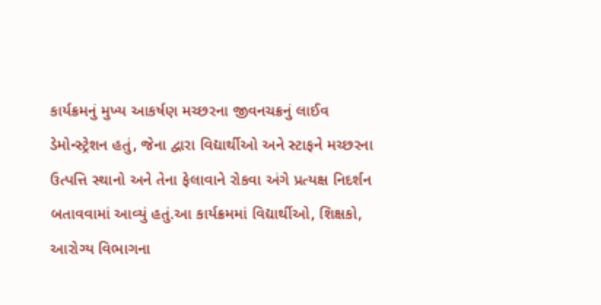કાર્યક્રમનું મુખ્ય આકર્ષણ મચ્છરના જીવનચક્રનું લાઈવ ડેમોન્સ્ટ્રેશન હતું, જેના દ્વારા વિદ્યાર્થીઓ અને સ્ટાફને મચ્છરના ઉત્પત્તિ સ્થાનો અને તેના ફેલાવાને રોકવા અંગે પ્રત્યક્ષ નિદર્શન બતાવવામાં આવ્યું હતું.આ કાર્યક્રમમાં વિદ્યાર્થીઓ, શિક્ષકો, આરોગ્ય વિભાગના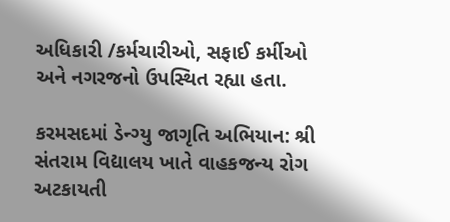અધિકારી /કર્મચારીઓ, સફાઈ કર્મીઓ અને નગરજનો ઉપસ્થિત રહ્યા હતા.

કરમસદમાં ડેન્ગ્યુ જાગૃતિ અભિયાન: શ્રી સંતરામ વિદ્યાલય ખાતે વાહકજન્ય રોગ અટકાયતી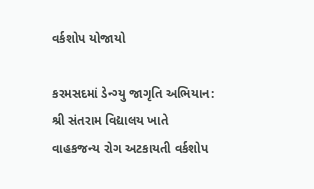વર્કશોપ યોજાયો

કરમસદમાં ડેન્ગ્યુ જાગૃતિ અભિયાન: શ્રી સંતરામ વિદ્યાલય ખાતે વાહકજન્ય રોગ અટકાયતી વર્કશોપ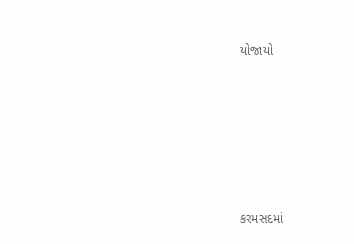યોજાયો











કરમસદમાં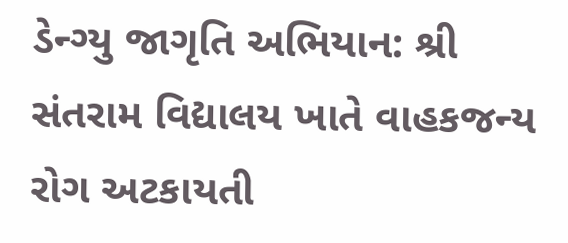ડેન્ગ્યુ જાગૃતિ અભિયાન: શ્રી સંતરામ વિદ્યાલય ખાતે વાહકજન્ય રોગ અટકાયતી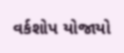વર્કશોપ યોજાયો